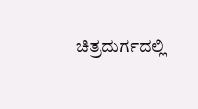ಚಿತ್ರದುರ್ಗದಲ್ಲಿ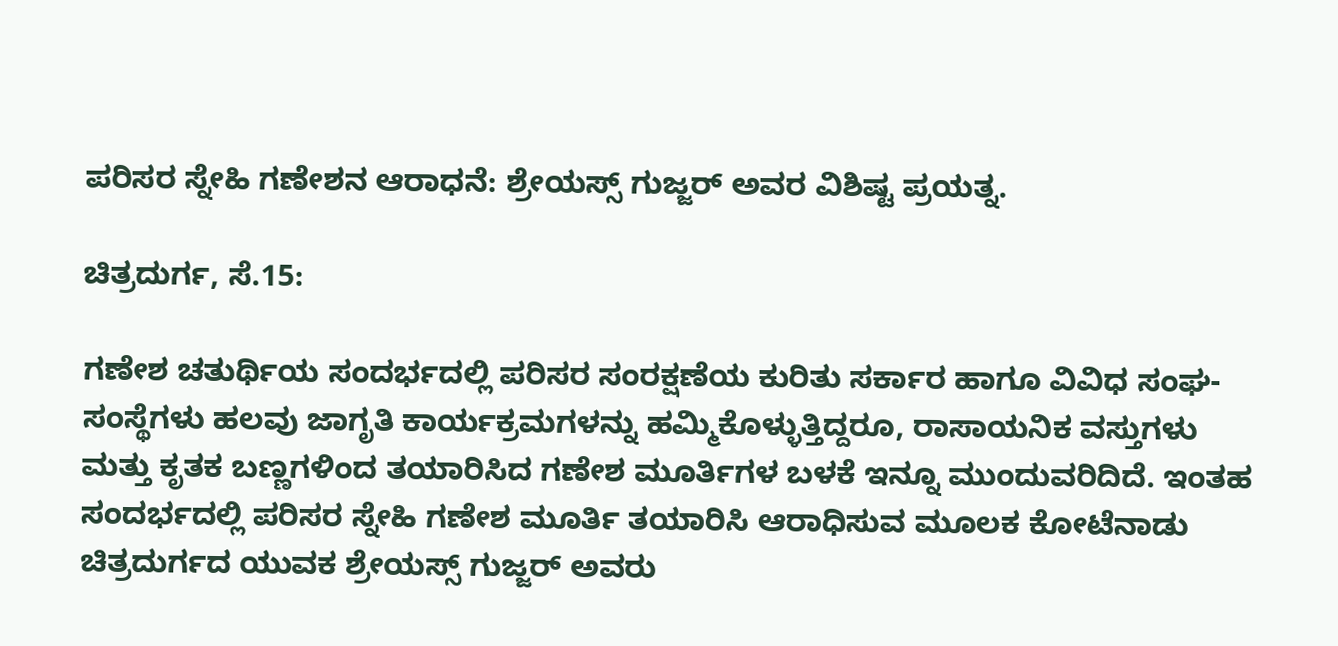ಪರಿಸರ ಸ್ನೇಹಿ ಗಣೇಶನ ಆರಾಧನೆ: ಶ್ರೇಯಸ್ಸ್ ಗುಜ್ಜರ್ ಅವರ ವಿಶಿಷ್ಟ ಪ್ರಯತ್ನ.

ಚಿತ್ರದುರ್ಗ, ಸೆ.15:

ಗಣೇಶ ಚತುರ್ಥಿಯ ಸಂದರ್ಭದಲ್ಲಿ ಪರಿಸರ ಸಂರಕ್ಷಣೆಯ ಕುರಿತು ಸರ್ಕಾರ ಹಾಗೂ ವಿವಿಧ ಸಂಘ-ಸಂಸ್ಥೆಗಳು ಹಲವು ಜಾಗೃತಿ ಕಾರ್ಯಕ್ರಮಗಳನ್ನು ಹಮ್ಮಿಕೊಳ್ಳುತ್ತಿದ್ದರೂ, ರಾಸಾಯನಿಕ ವಸ್ತುಗಳು ಮತ್ತು ಕೃತಕ ಬಣ್ಣಗಳಿಂದ ತಯಾರಿಸಿದ ಗಣೇಶ ಮೂರ್ತಿಗಳ ಬಳಕೆ ಇನ್ನೂ ಮುಂದುವರಿದಿದೆ. ಇಂತಹ ಸಂದರ್ಭದಲ್ಲಿ ಪರಿಸರ ಸ್ನೇಹಿ ಗಣೇಶ ಮೂರ್ತಿ ತಯಾರಿಸಿ ಆರಾಧಿಸುವ ಮೂಲಕ ಕೋಟೆನಾಡು ಚಿತ್ರದುರ್ಗದ ಯುವಕ ಶ್ರೇಯಸ್ಸ್ ಗುಜ್ಜರ್ ಅವರು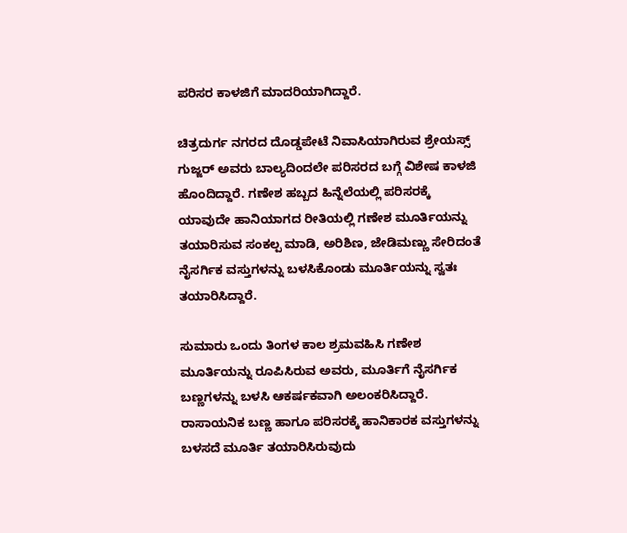ಪರಿಸರ ಕಾಳಜಿಗೆ ಮಾದರಿಯಾಗಿದ್ದಾರೆ.

ಚಿತ್ರದುರ್ಗ ನಗರದ ದೊಡ್ಡಪೇಟೆ ನಿವಾಸಿಯಾಗಿರುವ ಶ್ರೇಯಸ್ಸ್ ಗುಜ್ಜರ್ ಅವರು ಬಾಲ್ಯದಿಂದಲೇ ಪರಿಸರದ ಬಗ್ಗೆ ವಿಶೇಷ ಕಾಳಜಿ ಹೊಂದಿದ್ದಾರೆ. ಗಣೇಶ ಹಬ್ಬದ ಹಿನ್ನೆಲೆಯಲ್ಲಿ ಪರಿಸರಕ್ಕೆ ಯಾವುದೇ ಹಾನಿಯಾಗದ ರೀತಿಯಲ್ಲಿ ಗಣೇಶ ಮೂರ್ತಿಯನ್ನು ತಯಾರಿಸುವ ಸಂಕಲ್ಪ ಮಾಡಿ, ಅರಿಶಿಣ, ಜೇಡಿಮಣ್ಣು ಸೇರಿದಂತೆ ನೈಸರ್ಗಿಕ ವಸ್ತುಗಳನ್ನು ಬಳಸಿಕೊಂಡು ಮೂರ್ತಿಯನ್ನು ಸ್ವತಃ ತಯಾರಿಸಿದ್ದಾರೆ.

ಸುಮಾರು ಒಂದು ತಿಂಗಳ ಕಾಲ ಶ್ರಮವಹಿಸಿ ಗಣೇಶ ಮೂರ್ತಿಯನ್ನು ರೂಪಿಸಿರುವ ಅವರು, ಮೂರ್ತಿಗೆ ನೈಸರ್ಗಿಕ ಬಣ್ಣಗಳನ್ನು ಬಳಸಿ ಆಕರ್ಷಕವಾಗಿ ಅಲಂಕರಿಸಿದ್ದಾರೆ. ರಾಸಾಯನಿಕ ಬಣ್ಣ ಹಾಗೂ ಪರಿಸರಕ್ಕೆ ಹಾನಿಕಾರಕ ವಸ್ತುಗಳನ್ನು ಬಳಸದೆ ಮೂರ್ತಿ ತಯಾರಿಸಿರುವುದು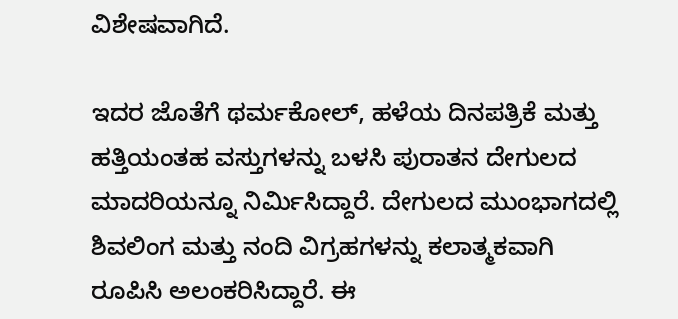ವಿಶೇಷವಾಗಿದೆ.

ಇದರ ಜೊತೆಗೆ ಥರ್ಮಕೋಲ್, ಹಳೆಯ ದಿನಪತ್ರಿಕೆ ಮತ್ತು ಹತ್ತಿಯಂತಹ ವಸ್ತುಗಳನ್ನು ಬಳಸಿ ಪುರಾತನ ದೇಗುಲದ ಮಾದರಿಯನ್ನೂ ನಿರ್ಮಿಸಿದ್ದಾರೆ. ದೇಗುಲದ ಮುಂಭಾಗದಲ್ಲಿ ಶಿವಲಿಂಗ ಮತ್ತು ನಂದಿ ವಿಗ್ರಹಗಳನ್ನು ಕಲಾತ್ಮಕವಾಗಿ ರೂಪಿಸಿ ಅಲಂಕರಿಸಿದ್ದಾರೆ. ಈ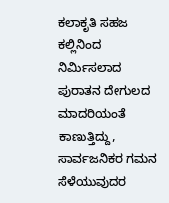ಕಲಾಕೃತಿ ಸಹಜ ಕಲ್ಲಿನಿಂದ ನಿರ್ಮಿಸಲಾದ ಪುರಾತನ ದೇಗುಲದ ಮಾದರಿಯಂತೆ ಕಾಣುತ್ತಿದ್ದು, ಸಾರ್ವಜನಿಕರ ಗಮನ ಸೆಳೆಯುವುದರ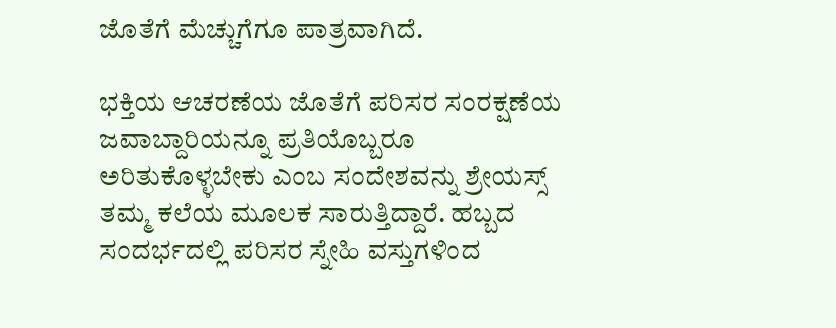ಜೊತೆಗೆ ಮೆಚ್ಚುಗೆಗೂ ಪಾತ್ರವಾಗಿದೆ.

ಭಕ್ತಿಯ ಆಚರಣೆಯ ಜೊತೆಗೆ ಪರಿಸರ ಸಂರಕ್ಷಣೆಯ ಜವಾಬ್ದಾರಿಯನ್ನೂ ಪ್ರತಿಯೊಬ್ಬರೂ ಅರಿತುಕೊಳ್ಳಬೇಕು ಎಂಬ ಸಂದೇಶವನ್ನು ಶ್ರೇಯಸ್ಸ್ ತಮ್ಮ ಕಲೆಯ ಮೂಲಕ ಸಾರುತ್ತಿದ್ದಾರೆ. ಹಬ್ಬದ ಸಂದರ್ಭದಲ್ಲಿ ಪರಿಸರ ಸ್ನೇಹಿ ವಸ್ತುಗಳಿಂದ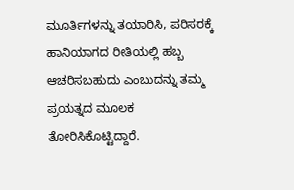ಮೂರ್ತಿಗಳನ್ನು ತಯಾರಿಸಿ, ಪರಿಸರಕ್ಕೆ ಹಾನಿಯಾಗದ ರೀತಿಯಲ್ಲಿ ಹಬ್ಬ ಆಚರಿಸಬಹುದು ಎಂಬುದನ್ನು ತಮ್ಮ ಪ್ರಯತ್ನದ ಮೂಲಕ ತೋರಿಸಿಕೊಟ್ಟಿದ್ದಾರೆ.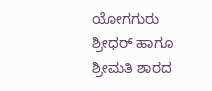ಯೋಗಗುರು ಶ್ರೀಧರ್ ಹಾಗೂ ಶ್ರೀಮತಿ ಶಾರದ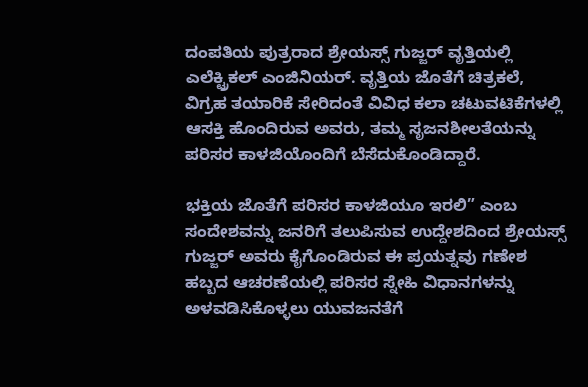ದಂಪತಿಯ ಪುತ್ರರಾದ ಶ್ರೇಯಸ್ಸ್ ಗುಜ್ಜರ್ ವೃತ್ತಿಯಲ್ಲಿ ಎಲೆಕ್ಟ್ರಿಕಲ್ ಎಂಜಿನಿಯರ್. ವೃತ್ತಿಯ ಜೊತೆಗೆ ಚಿತ್ರಕಲೆ, ವಿಗ್ರಹ ತಯಾರಿಕೆ ಸೇರಿದಂತೆ ವಿವಿಧ ಕಲಾ ಚಟುವಟಿಕೆಗಳಲ್ಲಿ ಆಸಕ್ತಿ ಹೊಂದಿರುವ ಅವರು, ತಮ್ಮ ಸೃಜನಶೀಲತೆಯನ್ನು ಪರಿಸರ ಕಾಳಜಿಯೊಂದಿಗೆ ಬೆಸೆದುಕೊಂಡಿದ್ದಾರೆ.

ಭಕ್ತಿಯ ಜೊತೆಗೆ ಪರಿಸರ ಕಾಳಜಿಯೂ ಇರಲಿ” ಎಂಬ ಸಂದೇಶವನ್ನು ಜನರಿಗೆ ತಲುಪಿಸುವ ಉದ್ದೇಶದಿಂದ ಶ್ರೇಯಸ್ಸ್ ಗುಜ್ಜರ್ ಅವರು ಕೈಗೊಂಡಿರುವ ಈ ಪ್ರಯತ್ನವು ಗಣೇಶ ಹಬ್ಬದ ಆಚರಣೆಯಲ್ಲಿ ಪರಿಸರ ಸ್ನೇಹಿ ವಿಧಾನಗಳನ್ನು ಅಳವಡಿಸಿಕೊಳ್ಳಲು ಯುವಜನತೆಗೆ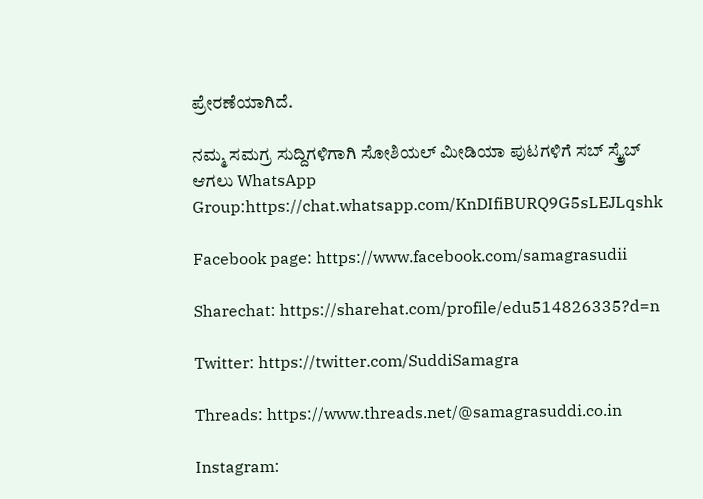ಪ್ರೇರಣೆಯಾಗಿದೆ.

ನಮ್ಮ ಸಮಗ್ರ ಸುದ್ದಿಗಳಿಗಾಗಿ ಸೋಶಿಯಲ್ ಮೀಡಿಯಾ ಪುಟಗಳಿಗೆ ಸಬ್ ಸ್ಕ್ರೈಬ್ ಆಗಲು WhatsApp Group:https://chat.whatsapp.com/KnDIfiBURQ9G5sLEJLqshk

Facebook page: https://www.facebook.com/samagrasudii

Sharechat: https://sharehat.com/profile/edu514826335?d=n

Twitter: https://twitter.com/SuddiSamagra

Threads: https://www.threads.net/@samagrasuddi.co.in

Instagram: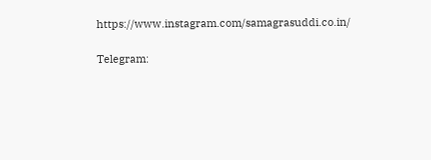https://www.instagram.com/samagrasuddi.co.in/

Telegram: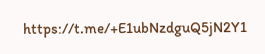https://t.me/+E1ubNzdguQ5jN2Y1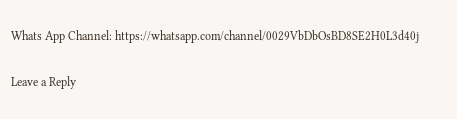Whats App Channel: https://whatsapp.com/channel/0029VbDbOsBD8SE2H0L3d40j

Leave a Reply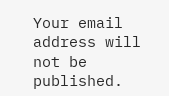Your email address will not be published.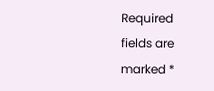Required fields are marked *